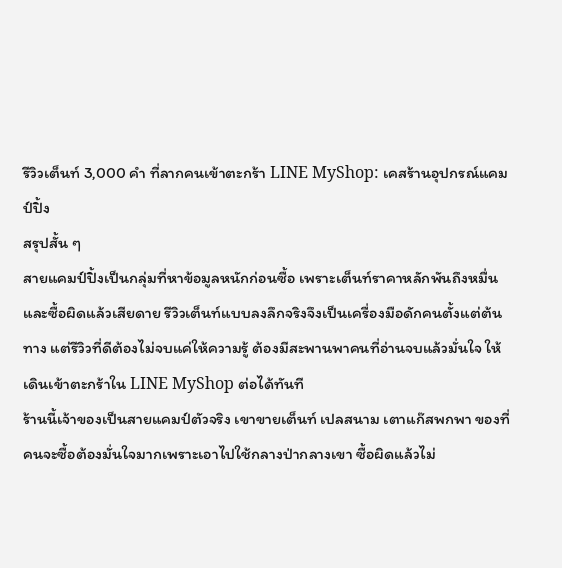รีวิวเต็นท์ 3,000 คำ ที่ลากคนเข้าตะกร้า LINE MyShop: เคสร้านอุปกรณ์แคมป์ปิ้ง
สรุปสั้น ๆ
สายแคมป์ปิ้งเป็นกลุ่มที่หาข้อมูลหนักก่อนซื้อ เพราะเต็นท์ราคาหลักพันถึงหมื่นและซื้อผิดแล้วเสียดาย รีวิวเต็นท์แบบลงลึกจริงจึงเป็นเครื่องมือดักคนตั้งแต่ต้นทาง แต่รีวิวที่ดีต้องไม่จบแค่ให้ความรู้ ต้องมีสะพานพาคนที่อ่านจบแล้วมั่นใจ ให้เดินเข้าตะกร้าใน LINE MyShop ต่อได้ทันที
ร้านนี้เจ้าของเป็นสายแคมป์ตัวจริง เขาขายเต็นท์ เปลสนาม เตาแก๊สพกพา ของที่คนจะซื้อต้องมั่นใจมากเพราะเอาไปใช้กลางป่ากลางเขา ซื้อผิดแล้วไม่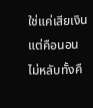ใช่แค่เสียเงิน แต่คือนอนไม่หลับทั้งคื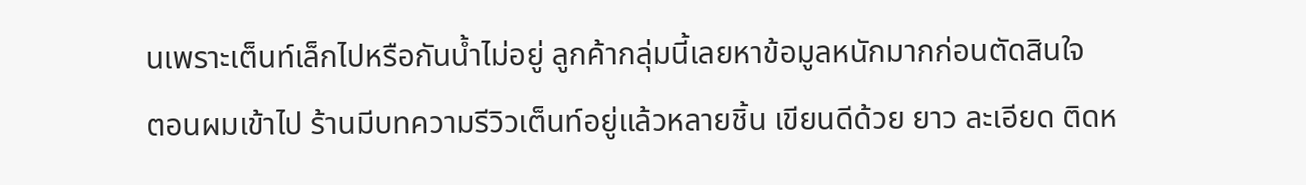นเพราะเต็นท์เล็กไปหรือกันน้ำไม่อยู่ ลูกค้ากลุ่มนี้เลยหาข้อมูลหนักมากก่อนตัดสินใจ
ตอนผมเข้าไป ร้านมีบทความรีวิวเต็นท์อยู่แล้วหลายชิ้น เขียนดีด้วย ยาว ละเอียด ติดห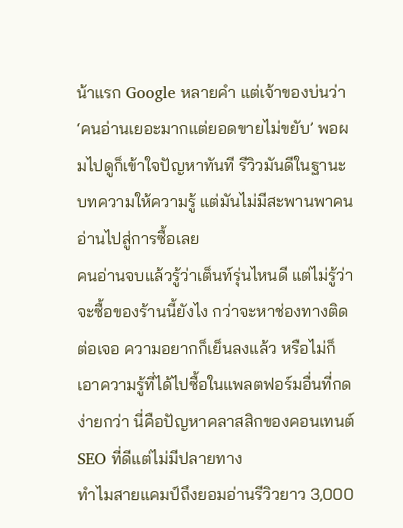น้าแรก Google หลายคำ แต่เจ้าของบ่นว่า ‘คนอ่านเยอะมากแต่ยอดขายไม่ขยับ’ พอผมไปดูก็เข้าใจปัญหาทันที รีวิวมันดีในฐานะบทความให้ความรู้ แต่มันไม่มีสะพานพาคนอ่านไปสู่การซื้อเลย
คนอ่านจบแล้วรู้ว่าเต็นท์รุ่นไหนดี แต่ไม่รู้ว่าจะซื้อของร้านนี้ยังไง กว่าจะหาช่องทางติดต่อเจอ ความอยากก็เย็นลงแล้ว หรือไม่ก็เอาความรู้ที่ได้ไปซื้อในแพลตฟอร์มอื่นที่กดง่ายกว่า นี่คือปัญหาคลาสสิกของคอนเทนต์ SEO ที่ดีแต่ไม่มีปลายทาง
ทำไมสายแคมป์ถึงยอมอ่านรีวิวยาว 3,000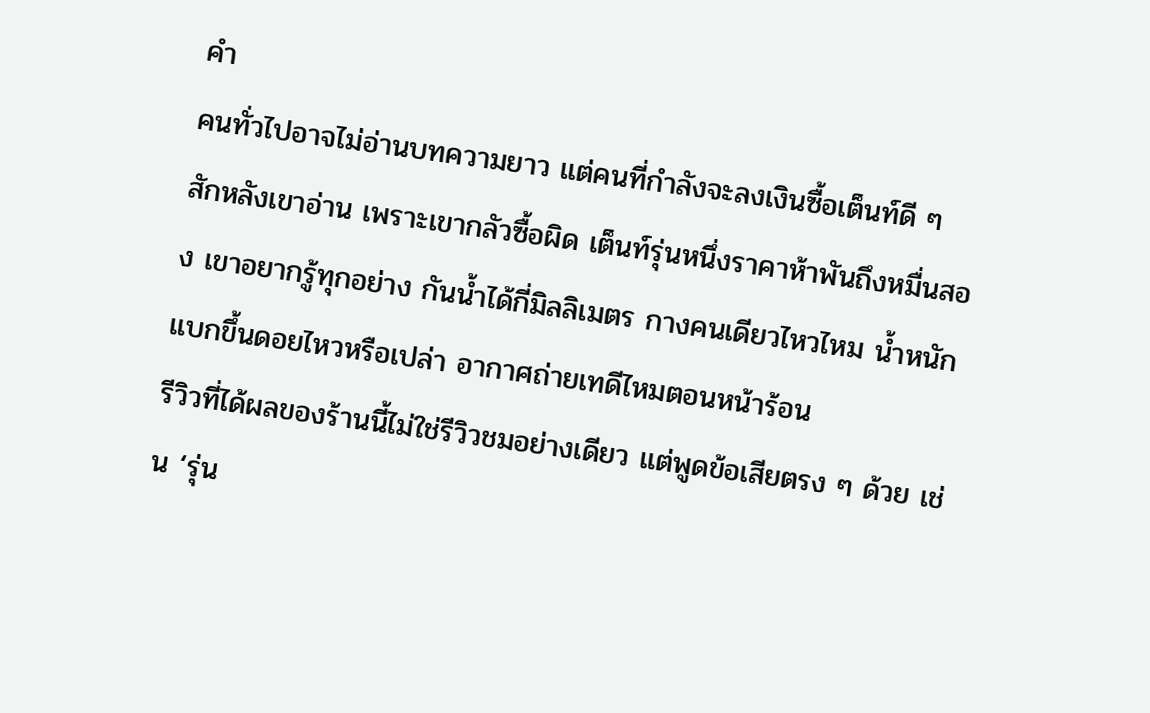คำ
คนทั่วไปอาจไม่อ่านบทความยาว แต่คนที่กำลังจะลงเงินซื้อเต็นท์ดี ๆ สักหลังเขาอ่าน เพราะเขากลัวซื้อผิด เต็นท์รุ่นหนึ่งราคาห้าพันถึงหมื่นสอง เขาอยากรู้ทุกอย่าง กันน้ำได้กี่มิลลิเมตร กางคนเดียวไหวไหม น้ำหนักแบกขึ้นดอยไหวหรือเปล่า อากาศถ่ายเทดีไหมตอนหน้าร้อน
รีวิวที่ได้ผลของร้านนี้ไม่ใช่รีวิวชมอย่างเดียว แต่พูดข้อเสียตรง ๆ ด้วย เช่น ‘รุ่น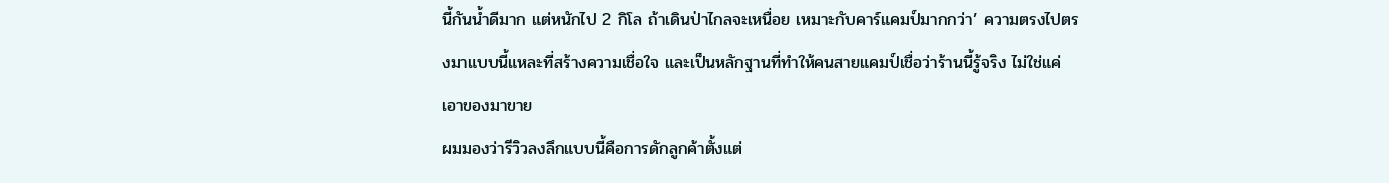นี้กันน้ำดีมาก แต่หนักไป 2 กิโล ถ้าเดินป่าไกลจะเหนื่อย เหมาะกับคาร์แคมป์มากกว่า’ ความตรงไปตรงมาแบบนี้แหละที่สร้างความเชื่อใจ และเป็นหลักฐานที่ทำให้คนสายแคมป์เชื่อว่าร้านนี้รู้จริง ไม่ใช่แค่เอาของมาขาย
ผมมองว่ารีวิวลงลึกแบบนี้คือการดักลูกค้าตั้งแต่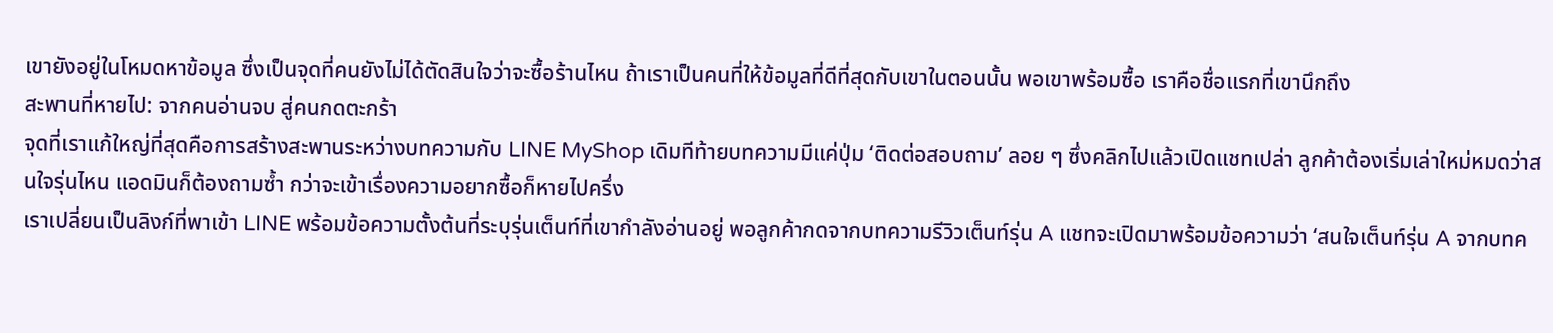เขายังอยู่ในโหมดหาข้อมูล ซึ่งเป็นจุดที่คนยังไม่ได้ตัดสินใจว่าจะซื้อร้านไหน ถ้าเราเป็นคนที่ให้ข้อมูลที่ดีที่สุดกับเขาในตอนนั้น พอเขาพร้อมซื้อ เราคือชื่อแรกที่เขานึกถึง
สะพานที่หายไป: จากคนอ่านจบ สู่คนกดตะกร้า
จุดที่เราแก้ใหญ่ที่สุดคือการสร้างสะพานระหว่างบทความกับ LINE MyShop เดิมทีท้ายบทความมีแค่ปุ่ม ‘ติดต่อสอบถาม’ ลอย ๆ ซึ่งคลิกไปแล้วเปิดแชทเปล่า ลูกค้าต้องเริ่มเล่าใหม่หมดว่าสนใจรุ่นไหน แอดมินก็ต้องถามซ้ำ กว่าจะเข้าเรื่องความอยากซื้อก็หายไปครึ่ง
เราเปลี่ยนเป็นลิงก์ที่พาเข้า LINE พร้อมข้อความตั้งต้นที่ระบุรุ่นเต็นท์ที่เขากำลังอ่านอยู่ พอลูกค้ากดจากบทความรีวิวเต็นท์รุ่น A แชทจะเปิดมาพร้อมข้อความว่า ‘สนใจเต็นท์รุ่น A จากบทค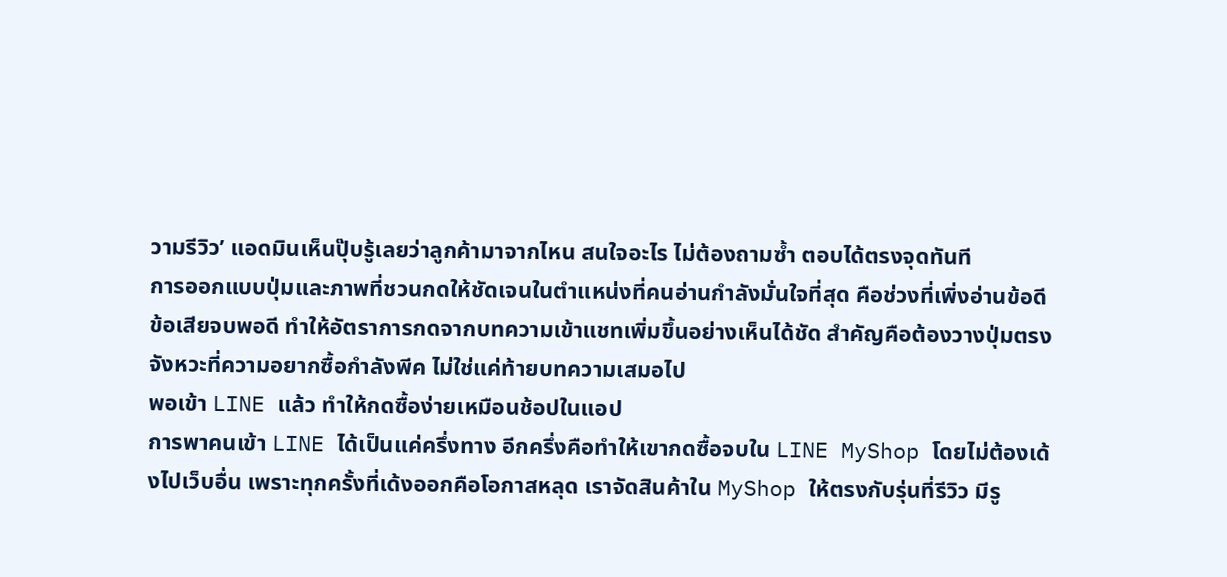วามรีวิว’ แอดมินเห็นปุ๊บรู้เลยว่าลูกค้ามาจากไหน สนใจอะไร ไม่ต้องถามซ้ำ ตอบได้ตรงจุดทันที
การออกแบบปุ่มและภาพที่ชวนกดให้ชัดเจนในตำแหน่งที่คนอ่านกำลังมั่นใจที่สุด คือช่วงที่เพิ่งอ่านข้อดีข้อเสียจบพอดี ทำให้อัตราการกดจากบทความเข้าแชทเพิ่มขึ้นอย่างเห็นได้ชัด สำคัญคือต้องวางปุ่มตรงจังหวะที่ความอยากซื้อกำลังพีค ไม่ใช่แค่ท้ายบทความเสมอไป
พอเข้า LINE แล้ว ทำให้กดซื้อง่ายเหมือนช้อปในแอป
การพาคนเข้า LINE ได้เป็นแค่ครึ่งทาง อีกครึ่งคือทำให้เขากดซื้อจบใน LINE MyShop โดยไม่ต้องเด้งไปเว็บอื่น เพราะทุกครั้งที่เด้งออกคือโอกาสหลุด เราจัดสินค้าใน MyShop ให้ตรงกับรุ่นที่รีวิว มีรู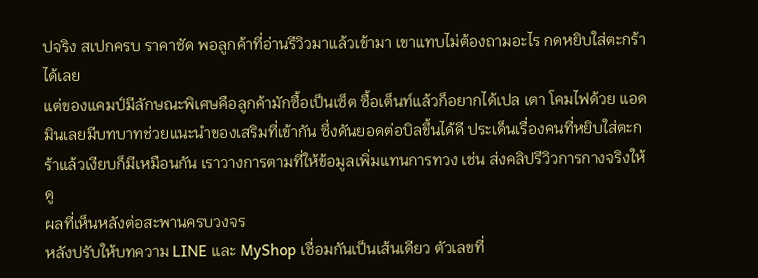ปจริง สเปกครบ ราคาชัด พอลูกค้าที่อ่านรีวิวมาแล้วเข้ามา เขาแทบไม่ต้องถามอะไร กดหยิบใส่ตะกร้าได้เลย
แต่ของแคมป์มีลักษณะพิเศษคือลูกค้ามักซื้อเป็นเซ็ต ซื้อเต็นท์แล้วก็อยากได้เปล เตา โคมไฟด้วย แอดมินเลยมีบทบาทช่วยแนะนำของเสริมที่เข้ากัน ซึ่งดันยอดต่อบิลขึ้นได้ดี ประเด็นเรื่องคนที่หยิบใส่ตะกร้าแล้วเงียบก็มีเหมือนกัน เราวางการตามที่ให้ข้อมูลเพิ่มแทนการทวง เช่น ส่งคลิปรีวิวการกางจริงให้ดู
ผลที่เห็นหลังต่อสะพานครบวงจร
หลังปรับให้บทความ LINE และ MyShop เชื่อมกันเป็นเส้นเดียว ตัวเลขที่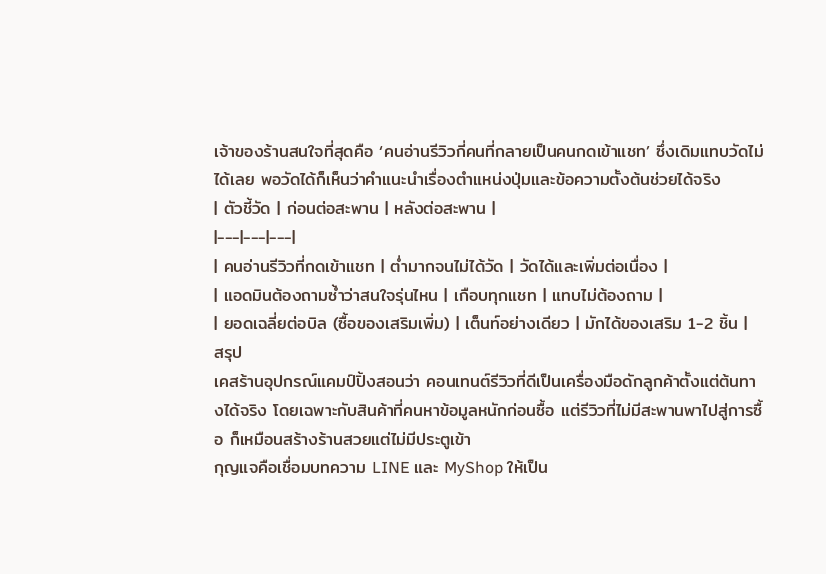เจ้าของร้านสนใจที่สุดคือ ‘คนอ่านรีวิวกี่คนที่กลายเป็นคนกดเข้าแชท’ ซึ่งเดิมแทบวัดไม่ได้เลย พอวัดได้ก็เห็นว่าคำแนะนำเรื่องตำแหน่งปุ่มและข้อความตั้งต้นช่วยได้จริง
| ตัวชี้วัด | ก่อนต่อสะพาน | หลังต่อสะพาน |
|---|---|---|
| คนอ่านรีวิวที่กดเข้าแชท | ต่ำมากจนไม่ได้วัด | วัดได้และเพิ่มต่อเนื่อง |
| แอดมินต้องถามซ้ำว่าสนใจรุ่นไหน | เกือบทุกแชท | แทบไม่ต้องถาม |
| ยอดเฉลี่ยต่อบิล (ซื้อของเสริมเพิ่ม) | เต็นท์อย่างเดียว | มักได้ของเสริม 1-2 ชิ้น |
สรุป
เคสร้านอุปกรณ์แคมป์ปิ้งสอนว่า คอนเทนต์รีวิวที่ดีเป็นเครื่องมือดักลูกค้าตั้งแต่ต้นทางได้จริง โดยเฉพาะกับสินค้าที่คนหาข้อมูลหนักก่อนซื้อ แต่รีวิวที่ไม่มีสะพานพาไปสู่การซื้อ ก็เหมือนสร้างร้านสวยแต่ไม่มีประตูเข้า
กุญแจคือเชื่อมบทความ LINE และ MyShop ให้เป็น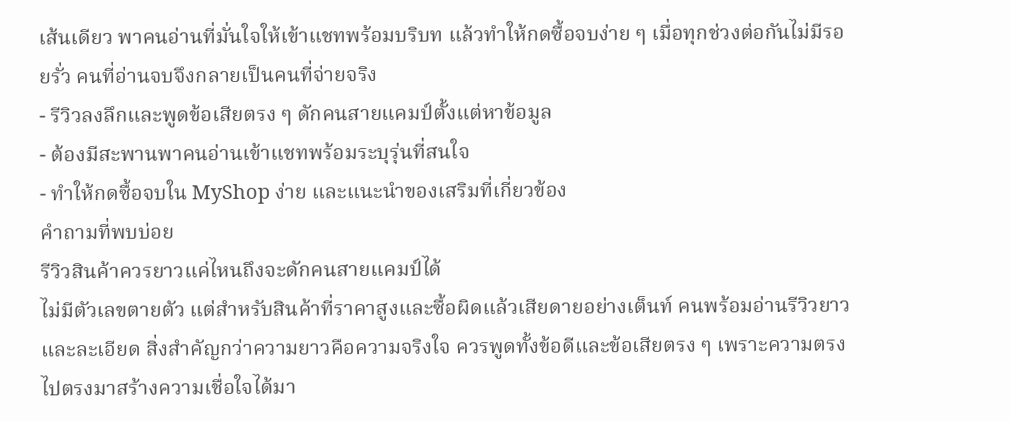เส้นเดียว พาคนอ่านที่มั่นใจให้เข้าแชทพร้อมบริบท แล้วทำให้กดซื้อจบง่าย ๆ เมื่อทุกช่วงต่อกันไม่มีรอยรั่ว คนที่อ่านจบจึงกลายเป็นคนที่จ่ายจริง
- รีวิวลงลึกและพูดข้อเสียตรง ๆ ดักคนสายแคมป์ตั้งแต่หาข้อมูล
- ต้องมีสะพานพาคนอ่านเข้าแชทพร้อมระบุรุ่นที่สนใจ
- ทำให้กดซื้อจบใน MyShop ง่าย และแนะนำของเสริมที่เกี่ยวข้อง
คำถามที่พบบ่อย
รีวิวสินค้าควรยาวแค่ไหนถึงจะดักคนสายแคมป์ได้
ไม่มีตัวเลขตายตัว แต่สำหรับสินค้าที่ราคาสูงและซื้อผิดแล้วเสียดายอย่างเต็นท์ คนพร้อมอ่านรีวิวยาวและละเอียด สิ่งสำคัญกว่าความยาวคือความจริงใจ ควรพูดทั้งข้อดีและข้อเสียตรง ๆ เพราะความตรงไปตรงมาสร้างความเชื่อใจได้มา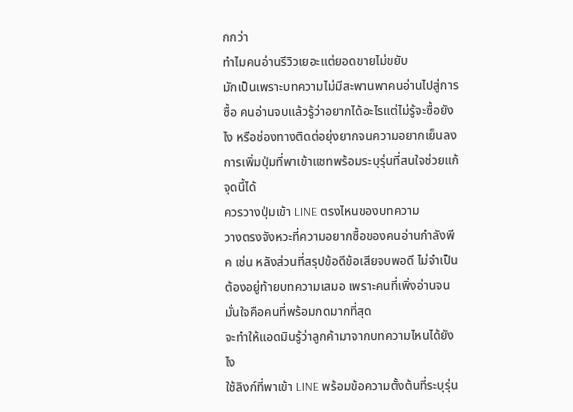กกว่า
ทำไมคนอ่านรีวิวเยอะแต่ยอดขายไม่ขยับ
มักเป็นเพราะบทความไม่มีสะพานพาคนอ่านไปสู่การซื้อ คนอ่านจบแล้วรู้ว่าอยากได้อะไรแต่ไม่รู้จะซื้อยังไง หรือช่องทางติดต่อยุ่งยากจนความอยากเย็นลง การเพิ่มปุ่มที่พาเข้าแชทพร้อมระบุรุ่นที่สนใจช่วยแก้จุดนี้ได้
ควรวางปุ่มเข้า LINE ตรงไหนของบทความ
วางตรงจังหวะที่ความอยากซื้อของคนอ่านกำลังพีค เช่น หลังส่วนที่สรุปข้อดีข้อเสียจบพอดี ไม่จำเป็นต้องอยู่ท้ายบทความเสมอ เพราะคนที่เพิ่งอ่านจนมั่นใจคือคนที่พร้อมกดมากที่สุด
จะทำให้แอดมินรู้ว่าลูกค้ามาจากบทความไหนได้ยังไง
ใช้ลิงก์ที่พาเข้า LINE พร้อมข้อความตั้งต้นที่ระบุรุ่น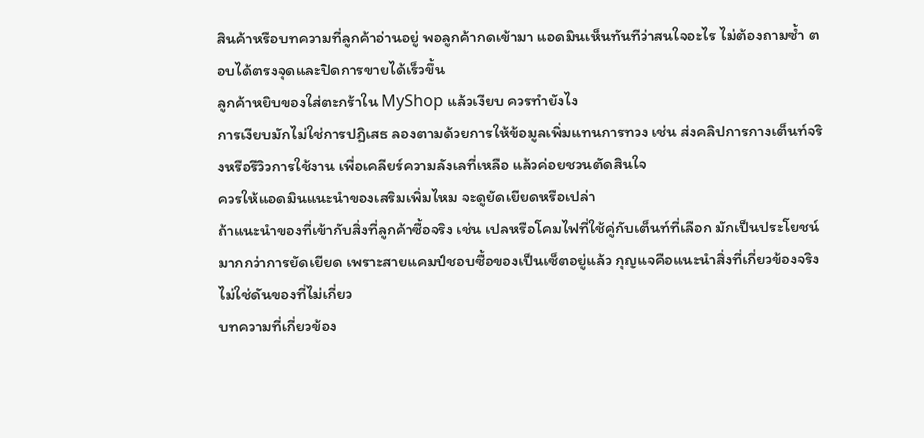สินค้าหรือบทความที่ลูกค้าอ่านอยู่ พอลูกค้ากดเข้ามา แอดมินเห็นทันทีว่าสนใจอะไร ไม่ต้องถามซ้ำ ตอบได้ตรงจุดและปิดการขายได้เร็วขึ้น
ลูกค้าหยิบของใส่ตะกร้าใน MyShop แล้วเงียบ ควรทำยังไง
การเงียบมักไม่ใช่การปฏิเสธ ลองตามด้วยการให้ข้อมูลเพิ่มแทนการทวง เช่น ส่งคลิปการกางเต็นท์จริงหรือรีวิวการใช้งาน เพื่อเคลียร์ความลังเลที่เหลือ แล้วค่อยชวนตัดสินใจ
ควรให้แอดมินแนะนำของเสริมเพิ่มไหม จะดูยัดเยียดหรือเปล่า
ถ้าแนะนำของที่เข้ากับสิ่งที่ลูกค้าซื้อจริง เช่น เปลหรือโคมไฟที่ใช้คู่กับเต็นท์ที่เลือก มักเป็นประโยชน์มากกว่าการยัดเยียด เพราะสายแคมป์ชอบซื้อของเป็นเซ็ตอยู่แล้ว กุญแจคือแนะนำสิ่งที่เกี่ยวข้องจริง ไม่ใช่ดันของที่ไม่เกี่ยว
บทความที่เกี่ยวข้อง